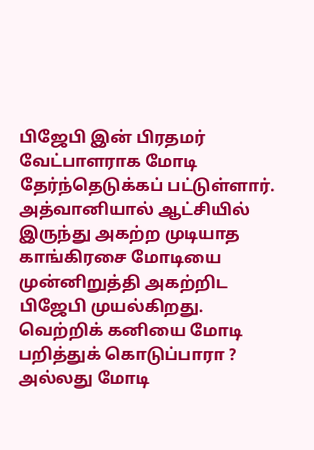பிஜேபி இன் பிரதமர் வேட்பாளராக மோடி தேர்ந்தெடுக்கப் பட்டுள்ளார். அத்வானியால் ஆட்சியில் இருந்து அகற்ற முடியாத காங்கிரசை மோடியை முன்னிறுத்தி அகற்றிட பிஜேபி முயல்கிறது. வெற்றிக் கனியை மோடி பறித்துக் கொடுப்பாரா ? அல்லது மோடி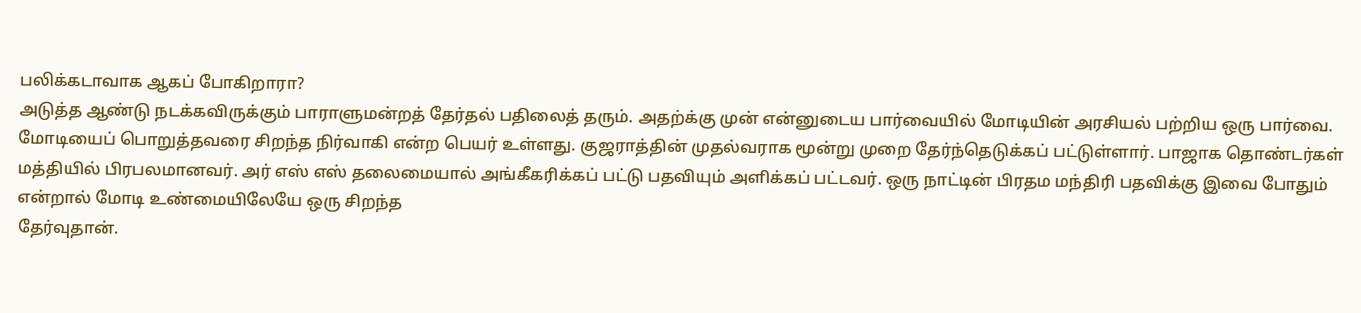பலிக்கடாவாக ஆகப் போகிறாரா?
அடுத்த ஆண்டு நடக்கவிருக்கும் பாராளுமன்றத் தேர்தல் பதிலைத் தரும். அதற்க்கு முன் என்னுடைய பார்வையில் மோடியின் அரசியல் பற்றிய ஒரு பார்வை.
மோடியைப் பொறுத்தவரை சிறந்த நிர்வாகி என்ற பெயர் உள்ளது. குஜராத்தின் முதல்வராக மூன்று முறை தேர்ந்தெடுக்கப் பட்டுள்ளார். பாஜாக தொண்டர்கள் மத்தியில் பிரபலமானவர். அர் எஸ் எஸ் தலைமையால் அங்கீகரிக்கப் பட்டு பதவியும் அளிக்கப் பட்டவர். ஒரு நாட்டின் பிரதம மந்திரி பதவிக்கு இவை போதும் என்றால் மோடி உண்மையிலேயே ஒரு சிறந்த
தேர்வுதான்.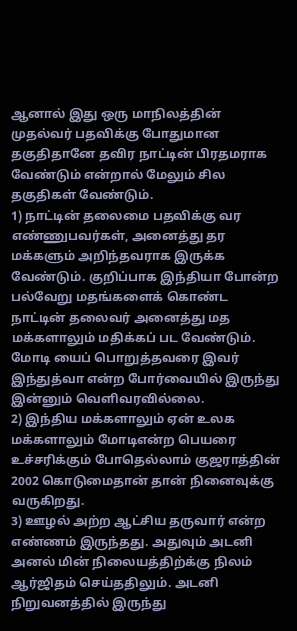ஆனால் இது ஒரு மாநிலத்தின் முதல்வர் பதவிக்கு போதுமான தகுதிதானே தவிர நாட்டின் பிரதமராக வேண்டும் என்றால் மேலும் சில தகுதிகள் வேண்டும்.
1) நாட்டின் தலைமை பதவிக்கு வர எண்ணுபவர்கள், அனைத்து தர மக்களும் அறிந்தவராக இருக்க வேண்டும். குறிப்பாக இந்தியா போன்ற பல்வேறு மதங்களைக் கொண்ட நாட்டின் தலைவர் அனைத்து மத மக்களாலும் மதிக்கப் பட வேண்டும். மோடி யைப் பொறுத்தவரை இவர் இந்துத்வா என்ற போர்வையில் இருந்து இன்னும் வெளிவரவில்லை.
2) இந்திய மக்களாலும் ஏன் உலக மக்களாலும் மோடிஎன்ற பெயரை உச்சரிக்கும் போதெல்லாம் குஜராத்தின் 2002 கொடுமைதான் தான் நினைவுக்கு வருகிறது.
3) ஊழல் அற்ற ஆட்சிய தருவார் என்ற எண்ணம் இருந்தது. அதுவும் அடனி அனல் மின் நிலையத்திற்க்கு நிலம் ஆர்ஜிதம் செய்ததிலும். அடனி நிறுவனத்தில் இருந்து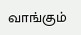வாங்கும்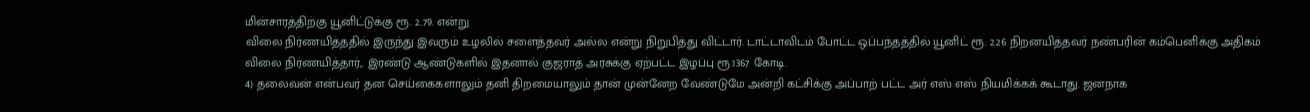மின்சாரத்திற்கு யூனிட்டுக்கு ரூ. 2..79. என்று
விலை நிர்ணயித்ததில் இருந்து இவரும் உழலில் சளைத்தவர் அல்ல என்று நிறுபித்து விட்டார். டாட்டாவிடம் போட்ட ஒப்பந்தத்தில் யூனிட் ரூ. 2.26 நிறனயித்தவர் நண்பரின் கம்பெனிக்கு அதிகம் விலை நிர்ணயித்தார்,. இரண்டு ஆண்டுகளில் இதனால் குஜராத் அரசுக்கு ஏற்பட்ட இழப்பு ரூ.1367 கோடி.
4) தலைவன் என்பவர் தன செய்கைகளாலும் தனி திறமையாலும் தான் முன்னேற வேண்டுமே அன்றி கட்சிக்கு அப்பாற் பட்ட அர் எஸ் எஸ் நியமிக்கக் கூடாது. ஜனநாக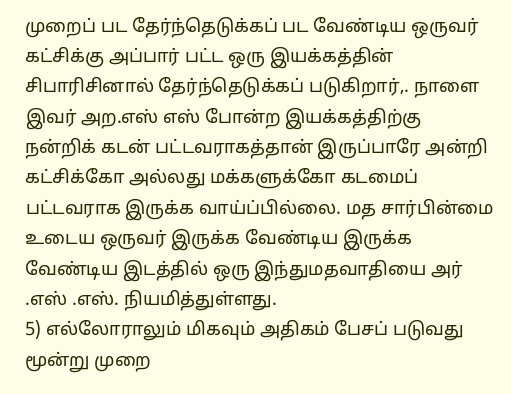முறைப் பட தேர்ந்தெடுக்கப் பட வேண்டிய ஒருவர் கட்சிக்கு அப்பார் பட்ட ஒரு இயக்கத்தின் சிபாரிசினால் தேர்ந்தெடுக்கப் படுகிறார்,. நாளை இவர் அற.எஸ் எஸ் போன்ற இயக்கத்திற்கு நன்றிக் கடன் பட்டவராகத்தான் இருப்பாரே அன்றி கட்சிக்கோ அல்லது மக்களுக்கோ கடமைப் பட்டவராக இருக்க வாய்ப்பில்லை. மத சார்பின்மை உடைய ஒருவர் இருக்க வேண்டிய இருக்க வேண்டிய இடத்தில் ஒரு இந்துமதவாதியை அர் .எஸ் .எஸ். நியமித்துள்ளது.
5) எல்லோராலும் மிகவும் அதிகம் பேசப் படுவது மூன்று முறை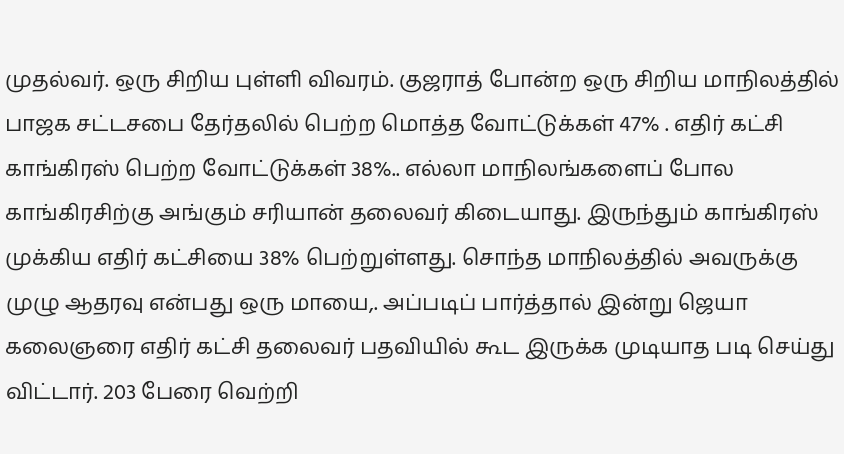முதல்வர். ஒரு சிறிய புள்ளி விவரம். குஜராத் போன்ற ஒரு சிறிய மாநிலத்தில் பாஜக சட்டசபை தேர்தலில் பெற்ற மொத்த வோட்டுக்கள் 47% . எதிர் கட்சி காங்கிரஸ் பெற்ற வோட்டுக்கள் 38%.. எல்லா மாநிலங்களைப் போல காங்கிரசிற்கு அங்கும் சரியான் தலைவர் கிடையாது. இருந்தும் காங்கிரஸ் முக்கிய எதிர் கட்சியை 38% பெற்றுள்ளது. சொந்த மாநிலத்தில் அவருக்கு முழு ஆதரவு என்பது ஒரு மாயை,. அப்படிப் பார்த்தால் இன்று ஜெயா கலைஞரை எதிர் கட்சி தலைவர் பதவியில் கூட இருக்க முடியாத படி செய்து விட்டார். 203 பேரை வெற்றி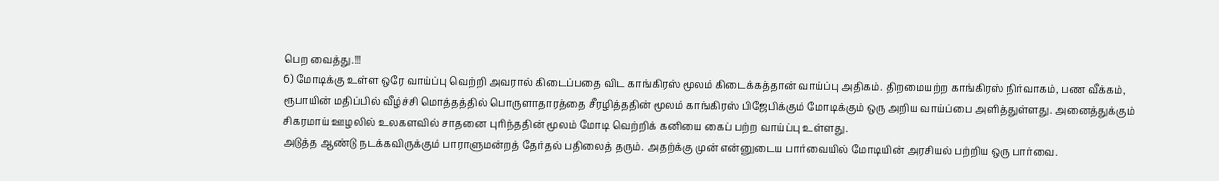பெற வைத்து.!!!
6) மோடிக்கு உள்ள ஒரே வாய்ப்பு வெற்றி அவரால் கிடைப்பதை விட காங்கிரஸ் மூலம் கிடைக்கத்தான் வாய்ப்பு அதிகம். திறமையற்ற காங்கிரஸ் நிர்வாகம், பண வீக்கம், ரூபாயின் மதிப்பில் வீழ்ச்சி மொத்தத்தில் பொருளாதாரத்தை சீரழித்ததின் மூலம் காங்கிரஸ் பிஜேபிக்கும் மோடிக்கும் ஒரு அறிய வாய்ப்பை அளித்துள்ளது. அனைத்துக்கும் சிகரமாய் ஊழலில் உலகளவில் சாதனை புரிந்ததின் மூலம் மோடி வெற்றிக் கனியை கைப் பற்ற வாய்ப்பு உள்ளது.
அடுத்த ஆண்டு நடக்கவிருக்கும் பாராளுமன்றத் தேர்தல் பதிலைத் தரும். அதற்க்கு முன் என்னுடைய பார்வையில் மோடியின் அரசியல் பற்றிய ஒரு பார்வை.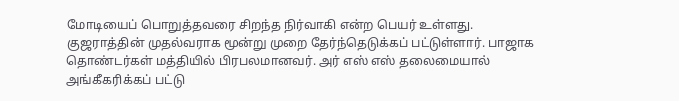மோடியைப் பொறுத்தவரை சிறந்த நிர்வாகி என்ற பெயர் உள்ளது. குஜராத்தின் முதல்வராக மூன்று முறை தேர்ந்தெடுக்கப் பட்டுள்ளார். பாஜாக தொண்டர்கள் மத்தியில் பிரபலமானவர். அர் எஸ் எஸ் தலைமையால் அங்கீகரிக்கப் பட்டு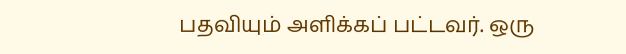பதவியும் அளிக்கப் பட்டவர். ஒரு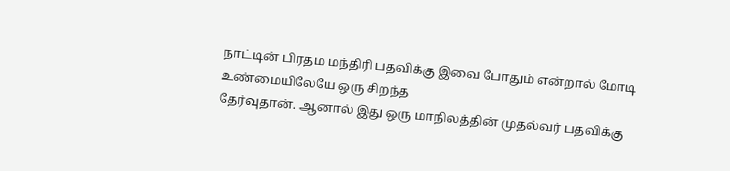நாட்டின் பிரதம மந்திரி பதவிக்கு இவை போதும் என்றால் மோடி உண்மையிலேயே ஒரு சிறந்த
தேர்வுதான். ஆனால் இது ஒரு மாநிலத்தின் முதல்வர் பதவிக்கு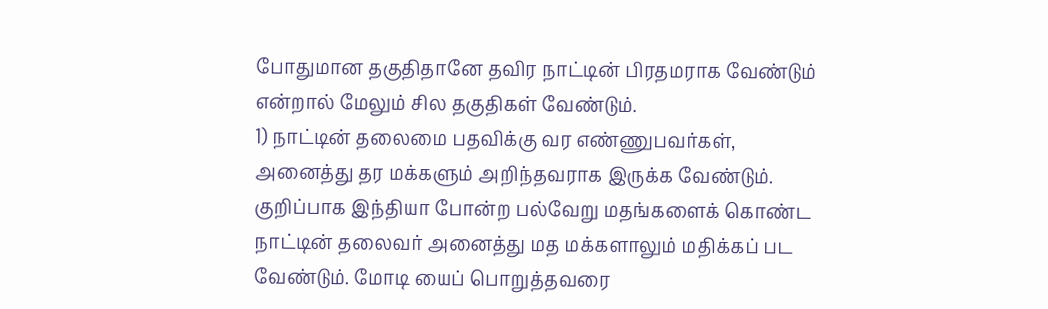போதுமான தகுதிதானே தவிர நாட்டின் பிரதமராக வேண்டும் என்றால் மேலும் சில தகுதிகள் வேண்டும்.
1) நாட்டின் தலைமை பதவிக்கு வர எண்ணுபவர்கள், அனைத்து தர மக்களும் அறிந்தவராக இருக்க வேண்டும். குறிப்பாக இந்தியா போன்ற பல்வேறு மதங்களைக் கொண்ட நாட்டின் தலைவர் அனைத்து மத மக்களாலும் மதிக்கப் பட வேண்டும். மோடி யைப் பொறுத்தவரை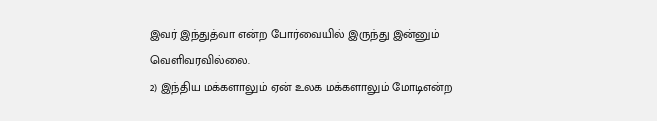இவர் இந்துத்வா என்ற போர்வையில் இருந்து இன்னும் வெளிவரவில்லை.
2) இந்திய மக்களாலும் ஏன் உலக மக்களாலும் மோடிஎன்ற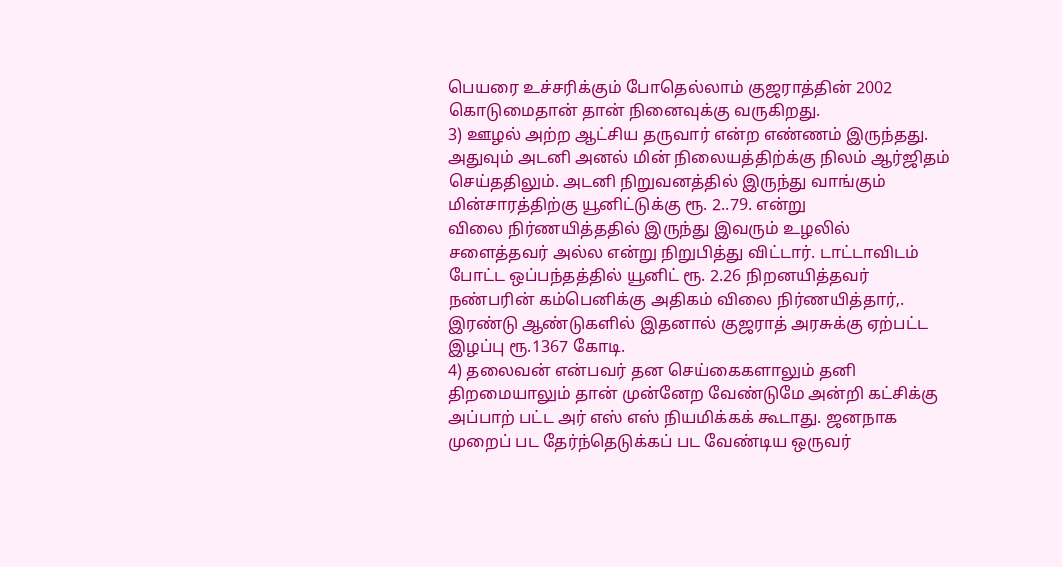பெயரை உச்சரிக்கும் போதெல்லாம் குஜராத்தின் 2002 கொடுமைதான் தான் நினைவுக்கு வருகிறது.
3) ஊழல் அற்ற ஆட்சிய தருவார் என்ற எண்ணம் இருந்தது. அதுவும் அடனி அனல் மின் நிலையத்திற்க்கு நிலம் ஆர்ஜிதம் செய்ததிலும். அடனி நிறுவனத்தில் இருந்து வாங்கும் மின்சாரத்திற்கு யூனிட்டுக்கு ரூ. 2..79. என்று
விலை நிர்ணயித்ததில் இருந்து இவரும் உழலில் சளைத்தவர் அல்ல என்று நிறுபித்து விட்டார். டாட்டாவிடம் போட்ட ஒப்பந்தத்தில் யூனிட் ரூ. 2.26 நிறனயித்தவர் நண்பரின் கம்பெனிக்கு அதிகம் விலை நிர்ணயித்தார்,. இரண்டு ஆண்டுகளில் இதனால் குஜராத் அரசுக்கு ஏற்பட்ட இழப்பு ரூ.1367 கோடி.
4) தலைவன் என்பவர் தன செய்கைகளாலும் தனி திறமையாலும் தான் முன்னேற வேண்டுமே அன்றி கட்சிக்கு அப்பாற் பட்ட அர் எஸ் எஸ் நியமிக்கக் கூடாது. ஜனநாக முறைப் பட தேர்ந்தெடுக்கப் பட வேண்டிய ஒருவர்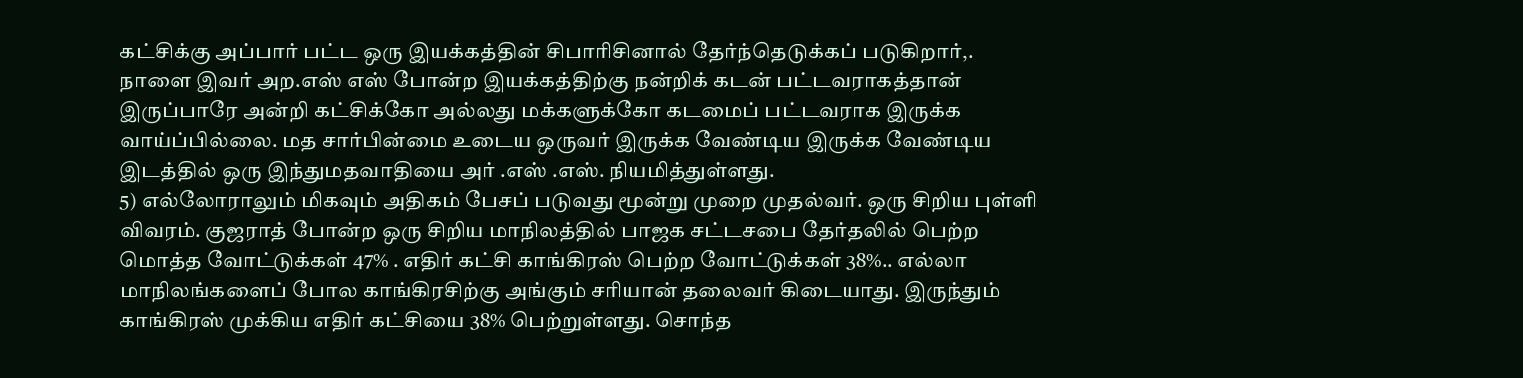கட்சிக்கு அப்பார் பட்ட ஒரு இயக்கத்தின் சிபாரிசினால் தேர்ந்தெடுக்கப் படுகிறார்,. நாளை இவர் அற.எஸ் எஸ் போன்ற இயக்கத்திற்கு நன்றிக் கடன் பட்டவராகத்தான் இருப்பாரே அன்றி கட்சிக்கோ அல்லது மக்களுக்கோ கடமைப் பட்டவராக இருக்க வாய்ப்பில்லை. மத சார்பின்மை உடைய ஒருவர் இருக்க வேண்டிய இருக்க வேண்டிய இடத்தில் ஒரு இந்துமதவாதியை அர் .எஸ் .எஸ். நியமித்துள்ளது.
5) எல்லோராலும் மிகவும் அதிகம் பேசப் படுவது மூன்று முறை முதல்வர். ஒரு சிறிய புள்ளி விவரம். குஜராத் போன்ற ஒரு சிறிய மாநிலத்தில் பாஜக சட்டசபை தேர்தலில் பெற்ற மொத்த வோட்டுக்கள் 47% . எதிர் கட்சி காங்கிரஸ் பெற்ற வோட்டுக்கள் 38%.. எல்லா மாநிலங்களைப் போல காங்கிரசிற்கு அங்கும் சரியான் தலைவர் கிடையாது. இருந்தும் காங்கிரஸ் முக்கிய எதிர் கட்சியை 38% பெற்றுள்ளது. சொந்த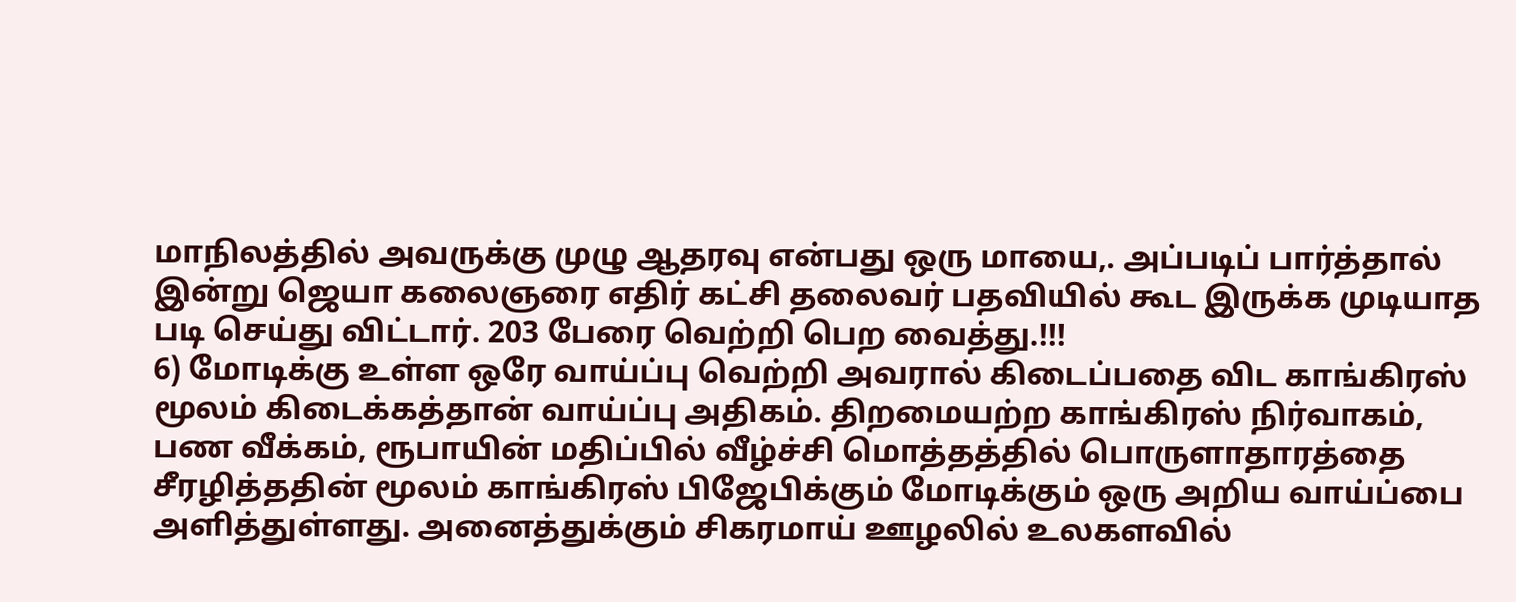மாநிலத்தில் அவருக்கு முழு ஆதரவு என்பது ஒரு மாயை,. அப்படிப் பார்த்தால் இன்று ஜெயா கலைஞரை எதிர் கட்சி தலைவர் பதவியில் கூட இருக்க முடியாத படி செய்து விட்டார். 203 பேரை வெற்றி பெற வைத்து.!!!
6) மோடிக்கு உள்ள ஒரே வாய்ப்பு வெற்றி அவரால் கிடைப்பதை விட காங்கிரஸ் மூலம் கிடைக்கத்தான் வாய்ப்பு அதிகம். திறமையற்ற காங்கிரஸ் நிர்வாகம், பண வீக்கம், ரூபாயின் மதிப்பில் வீழ்ச்சி மொத்தத்தில் பொருளாதாரத்தை சீரழித்ததின் மூலம் காங்கிரஸ் பிஜேபிக்கும் மோடிக்கும் ஒரு அறிய வாய்ப்பை அளித்துள்ளது. அனைத்துக்கும் சிகரமாய் ஊழலில் உலகளவில்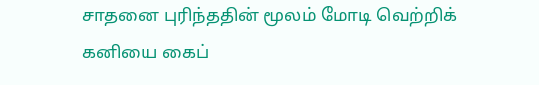சாதனை புரிந்ததின் மூலம் மோடி வெற்றிக் கனியை கைப்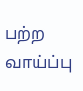பற்ற வாய்ப்பு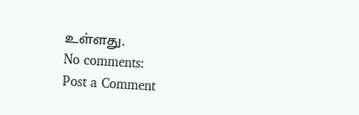உள்ளது.
No comments:
Post a Comment